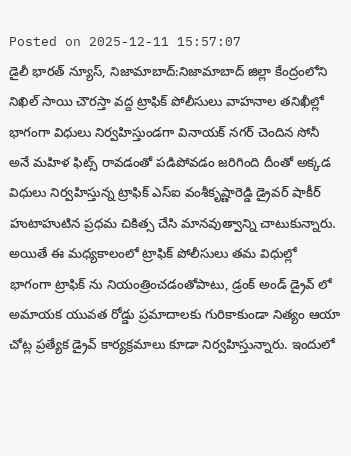Posted on 2025-12-11 15:57:07
డైలీ భారత్ న్యూస్, నిజామాబాద్:నిజామాబాద్ జిల్లా కేంద్రంలోని నిఖిల్ సాయి చౌరస్తా వద్ద ట్రాఫిక్ పోలీసులు వాహనాల తనిఖీల్లో భాగంగా విధులు నిర్వహిస్తుండగా వినాయక్ నగర్ చెందిన సోనీ అనే మహిళ ఫిట్స్ రావడంతో పడిపోవడం జరిగింది దీంతో అక్కడ విధులు నిర్వహిస్తున్న ట్రాఫిక్ ఎస్ఐ వంశీకృష్ణారెడ్డి డ్రైవర్ షాకీర్ హుటాహుటిన ప్రధమ చికిత్స చేసి మానవుత్వాన్ని చాటుకున్నారు. అయితే ఈ మధ్యకాలంలో ట్రాఫిక్ పోలీసులు తమ విధుల్లో భాగంగా ట్రాఫిక్ ను నియంత్రించడంతోపాటు, డ్రంక్ అండ్ డ్రైవ్ లో అమాయక యువత రోడ్డు ప్రమాదాలకు గురికాకుండా నిత్యం ఆయా చోట్ల ప్రత్యేక డ్రైవ్ కార్యక్రమాలు కూడా నిర్వహిస్తున్నారు. ఇందులో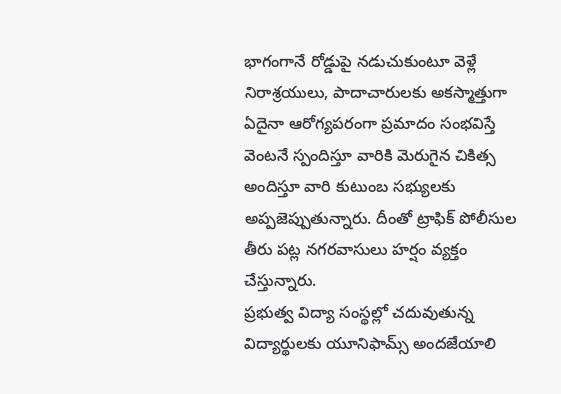భాగంగానే రోడ్డుపై నడుచుకుంటూ వెళ్లే నిరాశ్రయులు, పాదాచారులకు అకస్మాత్తుగా ఏదైనా ఆరోగ్యపరంగా ప్రమాదం సంభవిస్తే వెంటనే స్పందిస్తూ వారికి మెరుగైన చికిత్స అందిస్తూ వారి కుటుంబ సభ్యులకు అప్పజెప్పుతున్నారు. దీంతో ట్రాఫిక్ పోలీసుల తీరు పట్ల నగరవాసులు హర్షం వ్యక్తం చేస్తున్నారు.
ప్రభుత్వ విద్యా సంస్థల్లో చదువుతున్న విద్యార్థులకు యూనిఫామ్స్ అందజేయాలి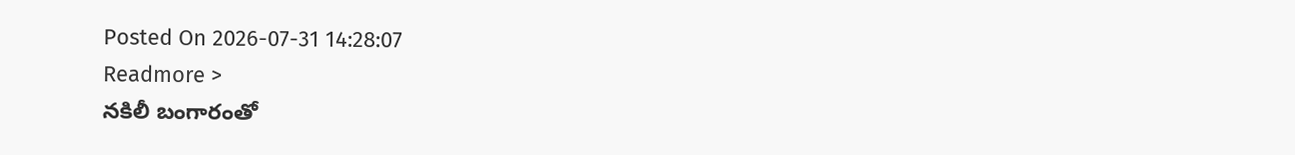Posted On 2026-07-31 14:28:07
Readmore >
నకిలీ బంగారంతో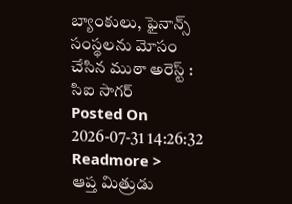బ్యాంకులు, ఫైనాన్స్ సంస్థలను మోసం చేసిన ముఠా అరెస్ట్ : సిఐ సాగర్
Posted On 2026-07-31 14:26:32
Readmore >
ఆప్త మిత్రుడు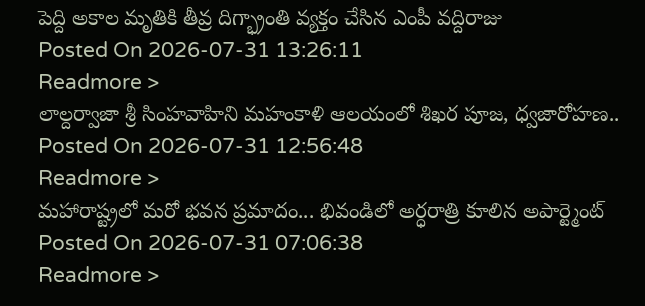పెద్ది అకాల మృతికి తీవ్ర దిగ్భ్రాంతి వ్యక్తం చేసిన ఎంపీ వద్దిరాజు
Posted On 2026-07-31 13:26:11
Readmore >
లాల్దర్వాజా శ్రీ సింహవాహిని మహంకాళి ఆలయంలో శిఖర పూజ, ధ్వజారోహణ..
Posted On 2026-07-31 12:56:48
Readmore >
మహారాష్ట్రలో మరో భవన ప్రమాదం... భివండిలో అర్ధరాత్రి కూలిన అపార్ట్మెంట్
Posted On 2026-07-31 07:06:38
Readmore >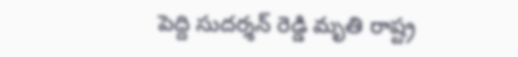పెద్ది సుదర్శన్ రెడ్డి మృతి రాష్ట్ర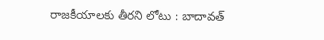రాజకీయాలకు తీరని లోటు : బాదావత్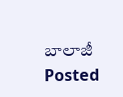బాలాజీ
Posted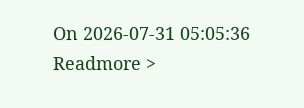On 2026-07-31 05:05:36
Readmore >